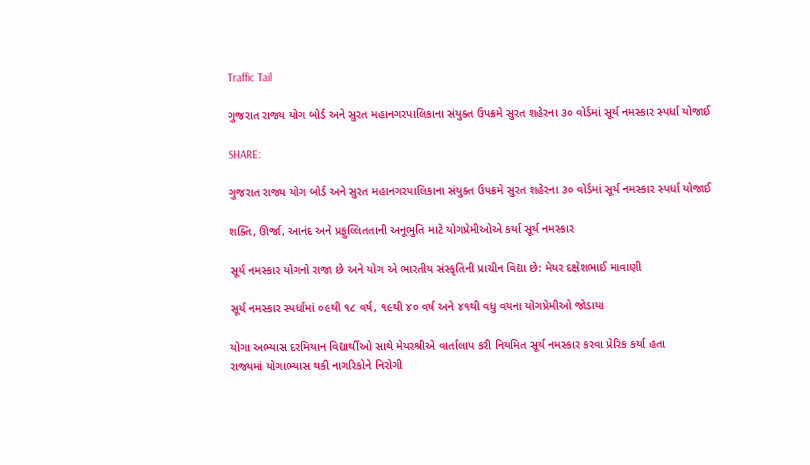Traffic Tail

ગુજરાત રાજ્ય યોગ બોર્ડ અને સુરત મહાનગરપાલિકાના સંયુક્ત ઉપક્રમે સુરત શહેરના ૩૦ વોર્ડમાં સૂર્ય નમસ્કાર સ્પર્ધા યોજાઈ

SHARE:

ગુજરાત રાજ્ય યોગ બોર્ડ અને સુરત મહાનગરપાલિકાના સંયુક્ત ઉપક્રમે સુરત શહેરના ૩૦ વોર્ડમાં સૂર્ય નમસ્કાર સ્પર્ધા યોજાઈ

શક્તિ, ઊર્જા, આનંદ અને પ્રફુલ્લિતતાની અનૂભુતિ માટે યોગપ્રેમીઓએ કર્યા સૂર્ય નમસ્કાર

સૂર્ય નમસ્કાર યોગનો રાજા છે અને યોગ એ ભારતીય સંસ્કૃતિની પ્રાચીન વિદ્યા છે: મેયર દક્ષેશભાઈ માવાણી

સૂર્ય નમસ્કાર સ્પર્ધામાં ૦૯થી ૧૮ વર્ષ, ૧૯થી ૪૦ વર્ષ અને ૪૧થી વધુ વયના યોગપ્રેમીઓ જોડાયા

યોગા અભ્યાસ દરમિયાન વિદ્યાર્થીઓ સાથે મેયરશ્રીએ વાર્તાલાપ કરી નિયમિત સૂર્ય નમસ્કાર કરવા પ્રેરિક કર્યા હતા
રાજ્યમાં યોગાભ્યાસ થકી નાગરિકોને નિરોગી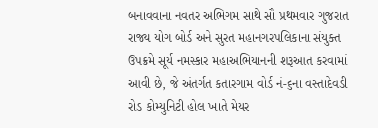બનાવવાના નવતર અભિગમ સાથે સૌ પ્રથમવાર ગુજરાત રાજ્ય યોગ બોર્ડ અને સુરત મહાનગરપલિકાના સંયુક્ત ઉપક્રમે સૂર્ય નમસ્કાર મહાઅભિયાનની શરૂઆત કરવામાં આવી છે, જે અંતર્ગત કતારગામ વોર્ડ નં-૬ના વસ્તાદેવડી રોડ કોમ્યુનિટી હોલ ખાતે મેયર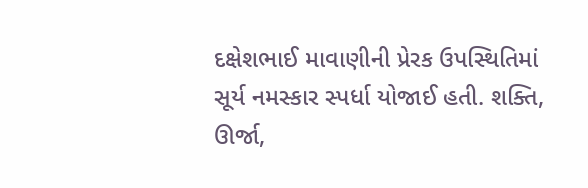દક્ષેશભાઈ માવાણીની પ્રેરક ઉપસ્થિતિમાં સૂર્ય નમસ્કાર સ્પર્ધા યોજાઈ હતી. શક્તિ, ઊર્જા,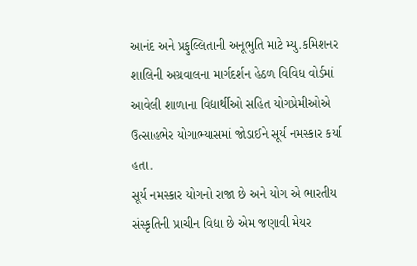આનંદ અને પ્રફુલ્લિતાની અનૂભુતિ માટે મ્યુ.કમિશનર શાલિની અગ્રવાલના માર્ગદર્શન હેઠળ વિવિધ વોર્ડમાં આવેલી શાળાના વિદ્યાર્થીઓ સહિત યોગપ્રેમીઓએ ઉત્સાહભેર યોગાભ્યાસમાં જોડાઈને સૂર્ય નમસ્કાર કર્યા હતા.
સૂર્ય નમસ્કાર યોગનો રાજા છે અને યોગ એ ભારતીય સંસ્કૃતિની પ્રાચીન વિદ્યા છે એમ જણાવી મેયર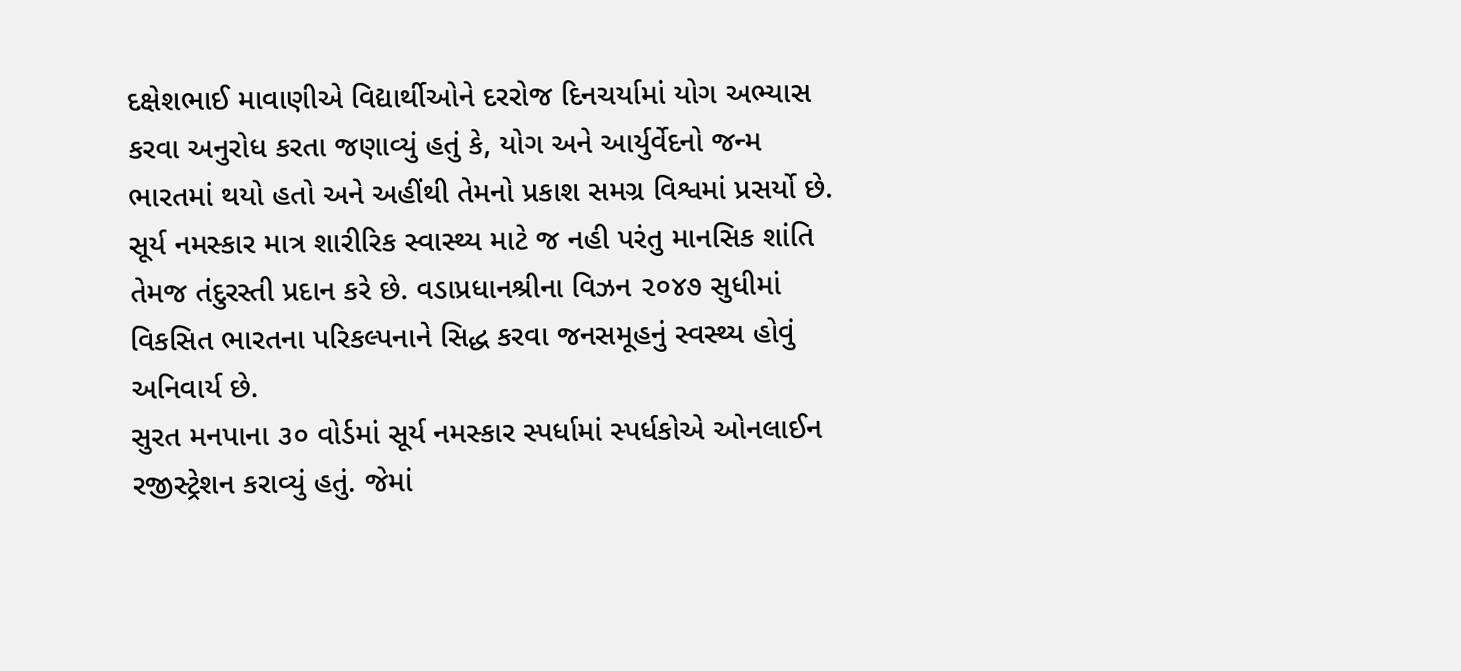દક્ષેશભાઈ માવાણીએ વિદ્યાર્થીઓને દરરોજ દિનચર્યામાં યોગ અભ્યાસ કરવા અનુરોધ કરતા જણાવ્યું હતું કે, યોગ અને આર્યુર્વેદનો જન્મ ભારતમાં થયો હતો અને અહીંથી તેમનો પ્રકાશ સમગ્ર વિશ્વમાં પ્રસર્યો છે. સૂર્ય નમસ્કાર માત્ર શારીરિક સ્વાસ્થ્ય માટે જ નહી પરંતુ માનસિક શાંતિ તેમજ તંદુરસ્તી પ્રદાન કરે છે. વડાપ્રધાનશ્રીના વિઝન ૨૦૪૭ સુધીમાં વિકસિત ભારતના પરિકલ્પનાને સિદ્ધ કરવા જનસમૂહનું સ્વસ્થ્ય હોવું અનિવાર્ય છે.
સુરત મનપાના ૩૦ વોર્ડમાં સૂર્ય નમસ્કાર સ્પર્ધામાં સ્પર્ધકોએ ઓનલાઈન રજીસ્ટ્રેશન કરાવ્યું હતું. જેમાં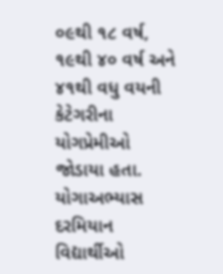૦૯થી ૧૮ વર્ષ, ૧૯થી ૪૦ વર્ષ અને ૪૧થી વધુ વયની કેટેગરીના યોગપ્રેમીઓ જોડાયા હતા. યોગાઅભ્યાસ દરમિયાન વિદ્યાર્થીઓ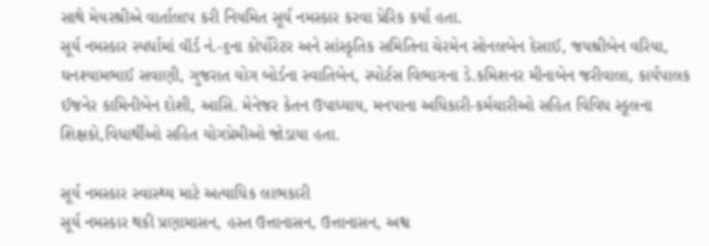સાથે મેયરશ્રીએ વાર્તાલાપ કરી નિયમિત સૂર્ય નમસ્કાર કરવા પ્રેરિક કર્યા હતા.
સૂર્ય નમસ્કાર સ્પર્ધામાં વૉર્ડ નં.-૬ના કોર્પોરેટર અને સાંસ્કૃતિક સમિતિના ચેરમેન સોનલબેન દેસાઈ, જયશ્રીબેન વરિયા, ઘનશ્યામભાઈ સવાણી, ગુજરાત યોગ બોર્ડના સ્વાતિબેન, સ્પોર્ટસ વિભાગના ડે.કમિશનર મીનાબેન જરીવાલા, કાર્યપાલક ઈજનેર કામિનીબેન દોશી, આસિ. મેનેજર કેતન ઉપાધ્યાય, મનપાના અધિકારી-કર્મચારીઓ સહિત વિવિધ સ્કૂલના શિક્ષકો,વિધાર્થીઓ સહિત યોગપ્રેમીઓ જોડાયા હતા.

સૂર્ય નમસ્કાર સ્વાસ્થ્ય માટે અત્યાધિક લાભકારી
સૂર્ય નમસ્કાર થકી પ્રણામાસન, હસ્ત ઉત્તાનાસન, ઉત્તાનાસન, અશ્વ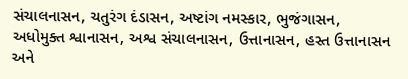સંચાલનાસન, ચતુરંગ દંડાસન, અષ્ટાંગ નમસ્કાર, ભુજંગાસન, અધોમુક્ત શ્વાનાસન, અશ્વ સંચાલનાસન, ઉત્તાનાસન, હસ્ત ઉત્તાનાસન અને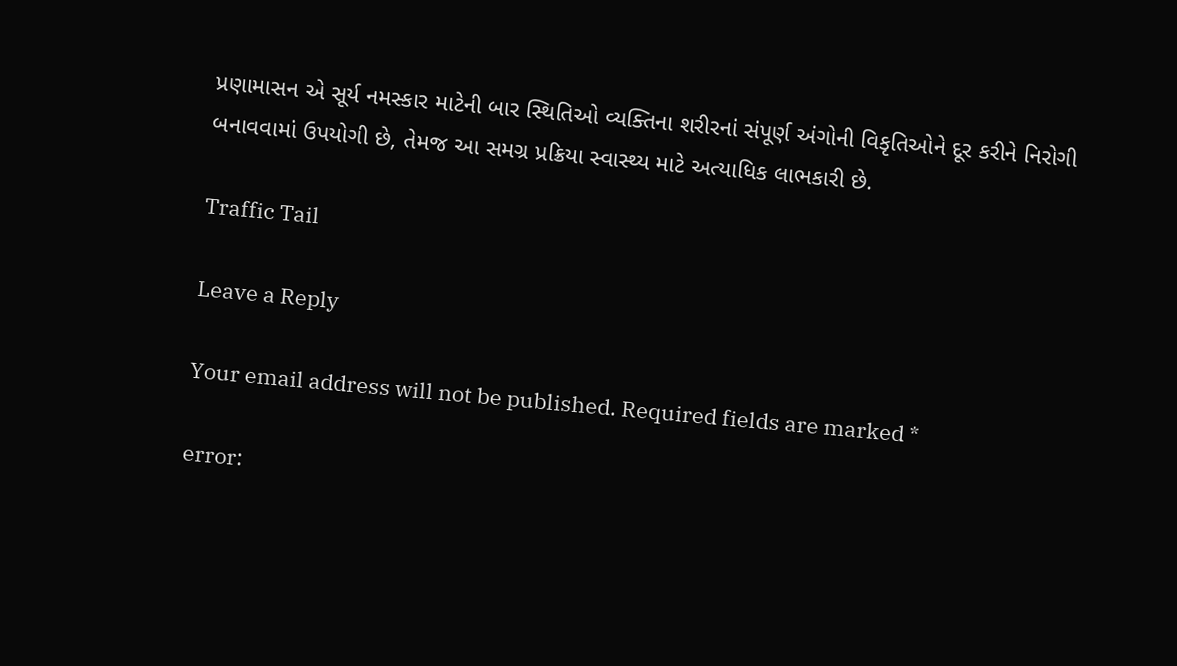પ્રણામાસન એ સૂર્ય નમસ્કાર માટેની બાર સ્થિતિઓ વ્યક્તિના શરીરનાં સંપૂર્ણ અંગોની વિકૃતિઓને દૂર કરીને નિરોગી બનાવવામાં ઉપયોગી છે, તેમજ આ સમગ્ર પ્રક્રિયા સ્વાસ્થ્ય માટે અત્યાધિક લાભકારી છે.

Traffic Tail

Leave a Reply

Your email address will not be published. Required fields are marked *

error: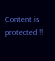Content is protected !!